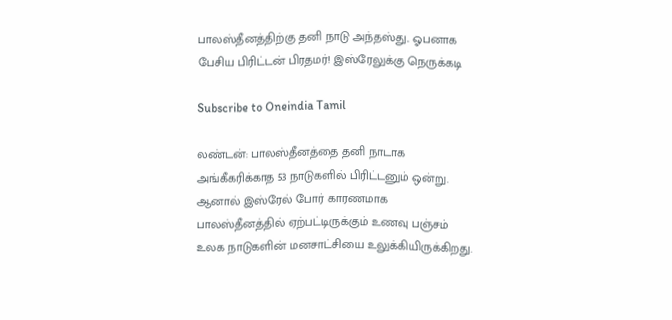பாலஸ்தீனத்திற்கு தனி நாடு அந்தஸ்து.. ஓபனாக பேசிய பிரிட்டன் பிரதமர்! இஸ்ரேலுக்கு நெருக்கடி

Subscribe to Oneindia Tamil

லண்டன்: பாலஸ்தீனத்தை தனி நாடாக அங்கீகரிக்காத 53 நாடுகளில் பிரிட்டனும் ஒன்று. ஆனால் இஸ்ரேல் போர் காரணமாக பாலஸ்தீனத்தில் ஏற்பட்டிருக்கும் உணவு பஞ்சம் உலக நாடுகளின் மனசாட்சியை உலுக்கியிருக்கிறது.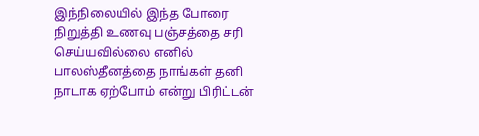இந்நிலையில் இந்த போரை நிறுத்தி உணவு பஞ்சத்தை சரி செய்யவில்லை எனில் பாலஸ்தீனத்தை நாங்கள் தனி நாடாக ஏற்போம் என்று பிரிட்டன்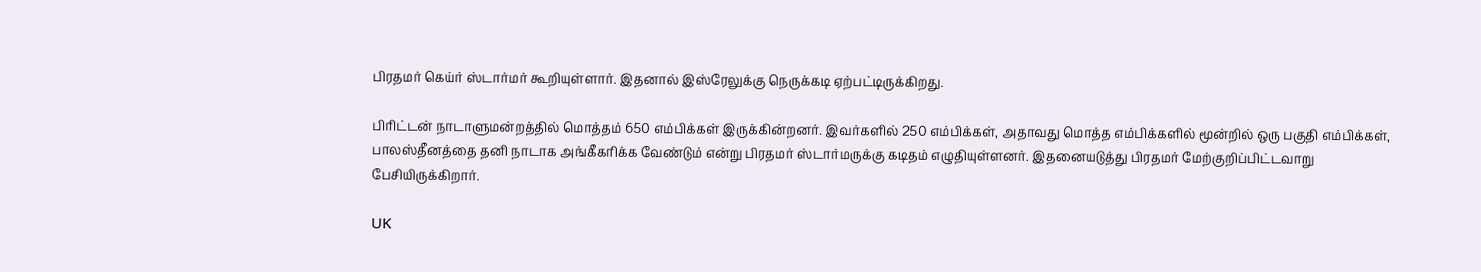பிரதமர் கெய்ர் ஸ்டார்மர் கூறியுள்ளார். இதனால் இஸ்ரேலுக்கு நெருக்கடி ஏற்பட்டிருக்கிறது.

பிரிட்டன் நாடாளுமன்றத்தில் மொத்தம் 650 எம்பிக்கள் இருக்கின்றனர். இவர்களில் 250 எம்பிக்கள், அதாவது மொத்த எம்பிக்களில் மூன்றில் ஒரு பகுதி எம்பிக்கள், பாலஸ்தீனத்தை தனி நாடாக அங்கீகரிக்க வேண்டும் என்று பிரதமர் ஸ்டார்மருக்கு கடிதம் எழுதியுள்ளனர். இதனையடுத்து பிரதமர் மேற்குறிப்பிட்டவாறு பேசியிருக்கிறார்.

UK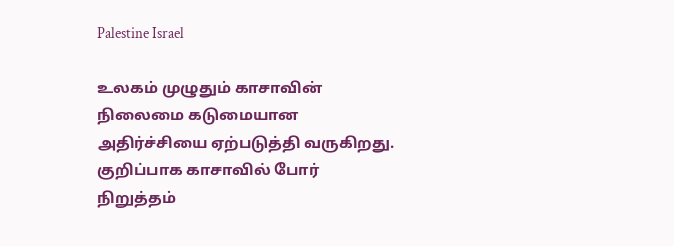Palestine Israel

உலகம் முழுதும் காசாவின் நிலைமை கடுமையான அதிர்ச்சியை ஏற்படுத்தி வருகிறது. குறிப்பாக காசாவில் போர் நிறுத்தம்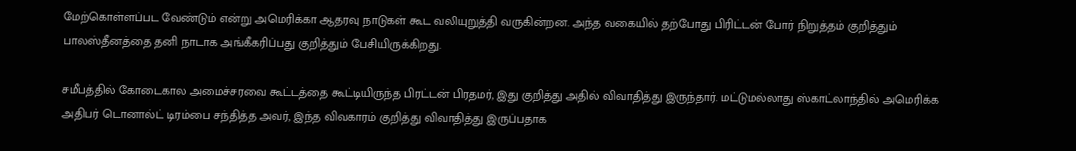மேற்கொள்ளப்பட வேண்டும் என்று அமெரிக்கா ஆதரவு நாடுகள் கூட வலியுறுத்தி வருகின்றன. அந்த வகையில் தற்போது பிரிட்டன் போர் நிறுத்தம் குறித்தும் பாலஸ்தீனத்தை தனி நாடாக அங்கீகரிப்பது குறித்தும் பேசியிருக்கிறது.

சமீபத்தில் கோடைகால அமைச்சரவை கூட்டத்தை கூட்டியிருந்த பிரட்டன் பிரதமர், இது குறித்து அதில் விவாதித்து இருந்தார். மட்டுமல்லாது ஸ்காட்லாந்தில் அமெரிக்க அதிபர் டொனால்ட் டிரம்பை சந்தித்த அவர், இந்த விவகாரம் குறித்து விவாதித்து இருப்பதாக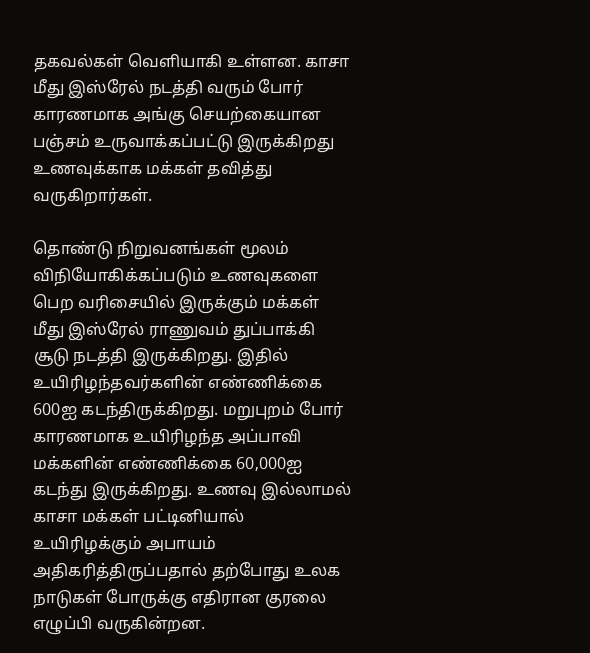தகவல்கள் வெளியாகி உள்ளன. காசா மீது இஸ்ரேல் நடத்தி வரும் போர் காரணமாக அங்கு செயற்கையான பஞ்சம் உருவாக்கப்பட்டு இருக்கிறது உணவுக்காக மக்கள் தவித்து வருகிறார்கள்.

தொண்டு நிறுவனங்கள் மூலம் விநியோகிக்கப்படும் உணவுகளை பெற வரிசையில் இருக்கும் மக்கள் மீது இஸ்ரேல் ராணுவம் துப்பாக்கி சூடு நடத்தி இருக்கிறது. இதில் உயிரிழந்தவர்களின் எண்ணிக்கை 600ஐ கடந்திருக்கிறது. மறுபுறம் போர் காரணமாக உயிரிழந்த அப்பாவி மக்களின் எண்ணிக்கை 60,000ஐ கடந்து இருக்கிறது. உணவு இல்லாமல் காசா மக்கள் பட்டினியால் உயிரிழக்கும் அபாயம் அதிகரித்திருப்பதால் தற்போது உலக நாடுகள் போருக்கு எதிரான குரலை எழுப்பி வருகின்றன.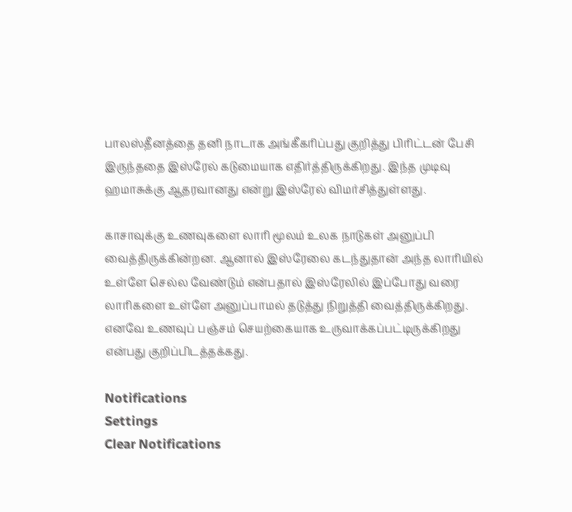பாலஸ்தீனத்தை தனி நாடாக அங்கீகரிப்பது குறித்து பிரிட்டன் பேசி இருந்ததை இஸ்ரேல் கடுமையாக எதிர்த்திருக்கிறது. இந்த முடிவு ஹமாசுக்கு ஆதரவானது என்று இஸ்ரேல் விமர்சித்துள்ளது.

காசாவுக்கு உணவுகளை லாரி மூலம் உலக நாடுகள் அனுப்பி வைத்திருக்கின்றன. ஆனால் இஸ்ரேலை கடந்துதான் அந்த லாரியில் உள்ளே செல்ல வேண்டும் என்பதால் இஸ்ரேலில் இப்போது வரை லாரிகளை உள்ளே அனுப்பாமல் தடுத்து நிறுத்தி வைத்திருக்கிறது. எனவே உணவுப் பஞ்சம் செயற்கையாக உருவாக்கப்பட்டிருக்கிறது என்பது குறிப்பிடத்தக்கது.

Notifications
Settings
Clear Notifications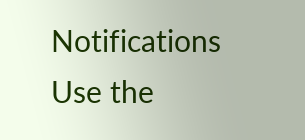Notifications
Use the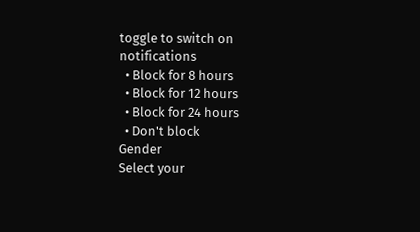toggle to switch on notifications
  • Block for 8 hours
  • Block for 12 hours
  • Block for 24 hours
  • Don't block
Gender
Select your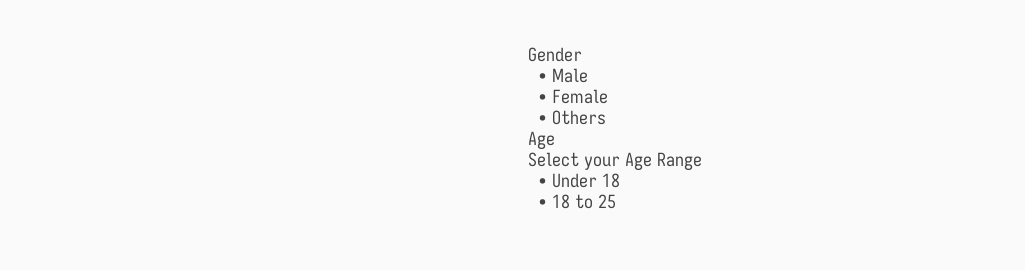Gender
  • Male
  • Female
  • Others
Age
Select your Age Range
  • Under 18
  • 18 to 25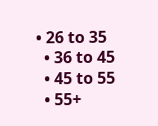• 26 to 35
  • 36 to 45
  • 45 to 55
  • 55+